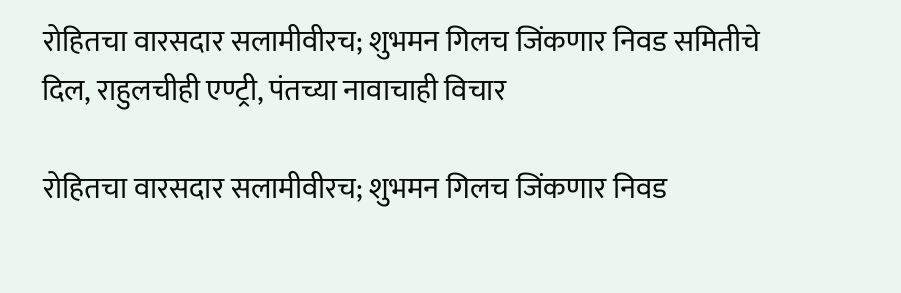रोहितचा वारसदार सलामीवीरच; शुभमन गिलच जिंकणार निवड समितीचे दिल, राहुलचीही एण्ट्री, पंतच्या नावाचाही विचार

रोहितचा वारसदार सलामीवीरच; शुभमन गिलच जिंकणार निवड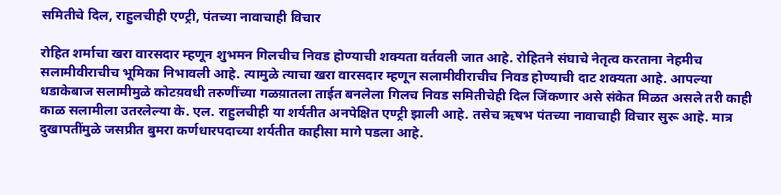समितीचे दिल, राहुलचीही एण्ट्री, पंतच्या नावाचाही विचार

रोहित शर्माचा खरा वारसदार म्हणून शुभमन गिलचीच निवड होण्याची शक्यता वर्तवली जात आहे. रोहितने संघाचे नेतृत्व करताना नेहमीच सलामीवीराचीच भूमिका निभावली आहे. त्यामुळे त्याचा खरा वारसदार म्हणून सलामीवीराचीच निवड होण्याची दाट शक्यता आहे. आपल्या धडाकेबाज सलामीमुळे कोटय़वधी तरुणींच्या गळय़ातला ताईत बनलेला गिलच निवड समितीचेही दिल जिंकणार असे संकेत मिळत असले तरी काही काळ सलामीला उतरलेल्या के. एल. राहुलचीही या शर्यतीत अनपेक्षित एण्ट्री झाली आहे. तसेच ऋषभ पंतच्या नावाचाही विचार सुरू आहे. मात्र दुखापतींमुळे जसप्रीत बुमरा कर्णधारपदाच्या शर्यतीत काहीसा मागे पडला आहे.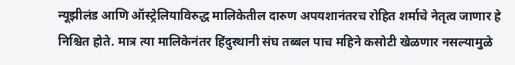न्यूझीलंड आणि ऑस्ट्रेलियाविरुद्ध मालिकेतील दारुण अपयशानंतरच रोहित शर्माचे नेतृत्व जाणार हे निश्चित होते. मात्र त्या मालिकेनंतर हिंदुस्थानी संघ तब्बल पाच महिने कसोटी खेळणार नसल्यामुळे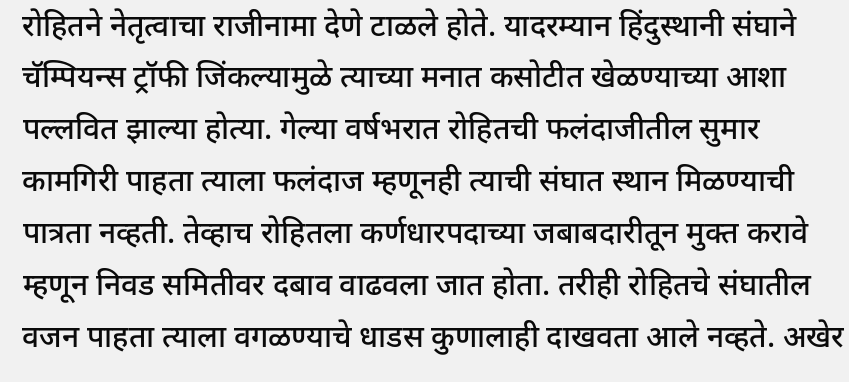रोहितने नेतृत्वाचा राजीनामा देणे टाळले होते. यादरम्यान हिंदुस्थानी संघाने चॅम्पियन्स ट्रॉफी जिंकल्यामुळे त्याच्या मनात कसोटीत खेळण्याच्या आशा पल्लवित झाल्या होत्या. गेल्या वर्षभरात रोहितची फलंदाजीतील सुमार कामगिरी पाहता त्याला फलंदाज म्हणूनही त्याची संघात स्थान मिळण्याची पात्रता नव्हती. तेव्हाच रोहितला कर्णधारपदाच्या जबाबदारीतून मुक्त करावे म्हणून निवड समितीवर दबाव वाढवला जात होता. तरीही रोहितचे संघातील वजन पाहता त्याला वगळण्याचे धाडस कुणालाही दाखवता आले नव्हते. अखेर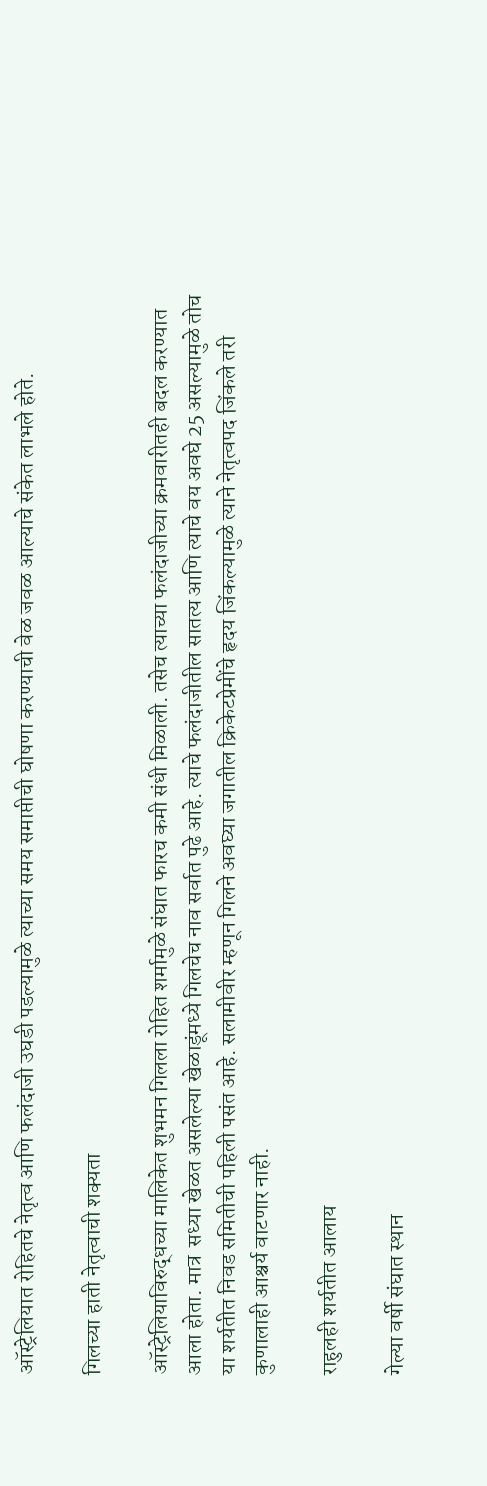ऑस्ट्रेलियात रोहितचे नेतृत्व आणि फलंदाजी उघडी पडल्यामुळे त्याच्या समय समाप्तीची घोषणा करण्याची वेळ जवळ आल्याचे संकेत लाभले होते.

गिलच्या हाती नेतृत्वाची शक्यता

ऑस्ट्रेलियाविरुद्धच्या मालिकेत शुभमन गिलला रोहित शर्मामुळे संघात फारच कमी संधी मिळाली. तसेच त्याच्या फलंदाजीच्या क्रमवारीतही बदल करण्यात आला होता. मात्र  सध्या खेळत असलेल्या खेळाडूंमध्ये गिलचेच नाव सर्वात पुढे आहे. त्याचे फलंदाजीतील सातत्य आणि त्याचे वय अवघे 25 असल्यामुळे तोच या शर्यतीत निवड समितीची पहिली पसंत आहे. सलामीवीर म्हणून गिलने अवघ्या जगातील क्रिकेटप्रेमींचे हृदय जिंकल्यामुळे त्याने नेतृत्वपद जिंकले तरी कुणालाही आश्चर्य वाटणार नाही.

राहुलही शर्यतीत आलाय

गेल्या वर्षी संघात स्थान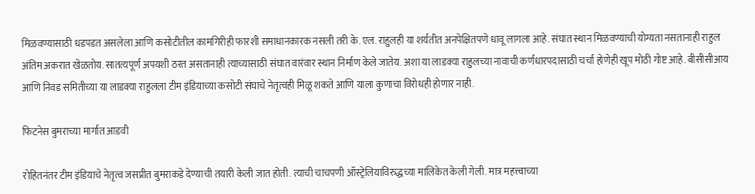मिळवण्यासाठी धडपडत असलेला आणि कसोटीतील कामगिरीही फारशी समाधानकारक नसली तरी के. एल. राहुलही या शर्यतीत अनपेक्षितपणे धावू लागला आहे. संघात स्थान मिळवण्याची योग्यता नसतानाही राहुल अंतिम अकरात खेळतोय. सातत्यपूर्ण अपयशी ठरत असतानाही त्याच्यासाठी संघात वारंवार स्थान निर्माण केले जातेय. अशा या लाडक्या राहुलच्या नावाची कर्णधारपदासाठी चर्चा होणेही खूप मोठी गोष्ट आहे. बीसीसीआय आणि निवड समितीच्या या लाडक्या राहुलला टीम इंडियाच्या कसोटी संघाचे नेतृत्वही मिळू शकते आणि याला कुणाचा विरोधही होणार नाही.

फिटनेस बुमराच्या मार्गात आडवी

रोहितनंतर टीम इंडियाचे नेतृत्व जसप्रीत बुमराकडे देण्याची तयारी केली जात होती. त्याची चाचपणी ऑस्ट्रेलियाविरुद्धच्या मालिकेत केली गेली. मात्र महत्त्वाच्या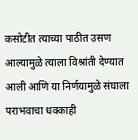कसोटीत त्याच्या पाठीत उसण आल्यामुळे त्याला विश्रांती देण्यात आली आणि या निर्णयामुळे संघाला पराभवाचा धक्काही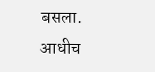बसला. आधीच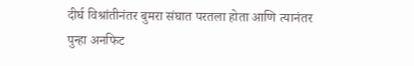दीर्घ विश्रांतीनंतर बुमरा संघात परतला होता आणि त्यानंतर पुन्हा अनफिट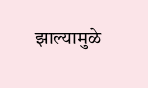झाल्यामुळे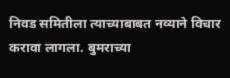निवड समितीला त्याच्याबाबत नव्याने विचार करावा लागला. बुमराच्या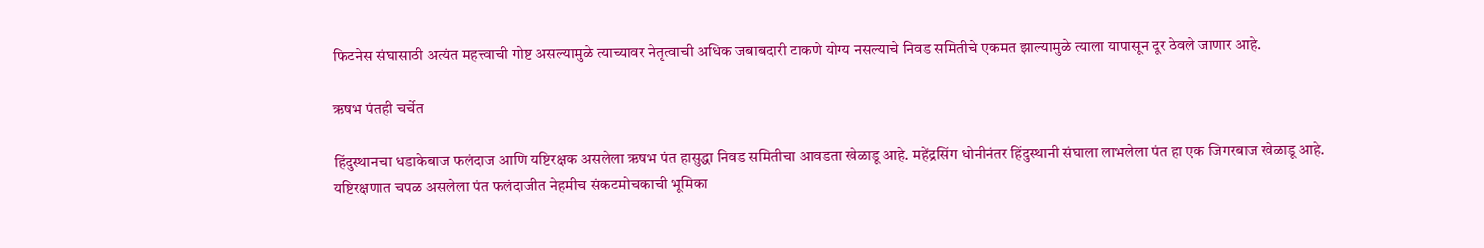फिटनेस संघासाठी अत्यंत महत्त्वाची गोष्ट असल्यामुळे त्याच्यावर नेतृत्वाची अधिक जबाबदारी टाकणे योग्य नसल्याचे निवड समितीचे एकमत झाल्यामुळे त्याला यापासून दूर ठेवले जाणार आहे.

ऋषभ पंतही चर्चेत

हिंदुस्थानचा धडाकेबाज फलंदाज आणि यष्टिरक्षक असलेला ऋषभ पंत हासुद्धा निवड समितीचा आवडता खेळाडू आहे. महेंद्रसिंग धोनीनंतर हिंदुस्थानी संघाला लाभलेला पंत हा एक जिगरबाज खेळाडू आहे. यष्टिरक्षणात चपळ असलेला पंत फलंदाजीत नेहमीच संकटमोचकाची भूमिका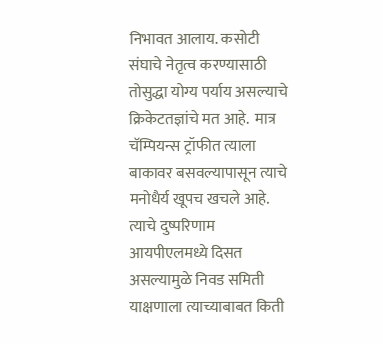निभावत आलाय. कसोटी संघाचे नेतृत्व करण्यासाठी तोसुद्धा योग्य पर्याय असल्याचे क्रिकेटतज्ञांचे मत आहे.  मात्र चॅम्पियन्स ट्रॉफीत त्याला बाकावर बसवल्यापासून त्याचे मनोधैर्य खूपच खचले आहे. त्याचे दुष्परिणाम आयपीएलमध्ये दिसत असल्यामुळे निवड समिती याक्षणाला त्याच्याबाबत किती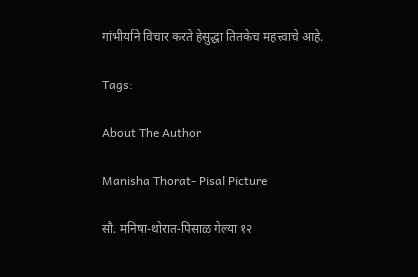गांभीर्याने विचार करते हेसुद्धा तितकेच महत्त्वाचे आहे.

Tags:

About The Author

Manisha Thorat- Pisal Picture

सौ. मनिषा-थोरात-पिसाळ गेल्या १२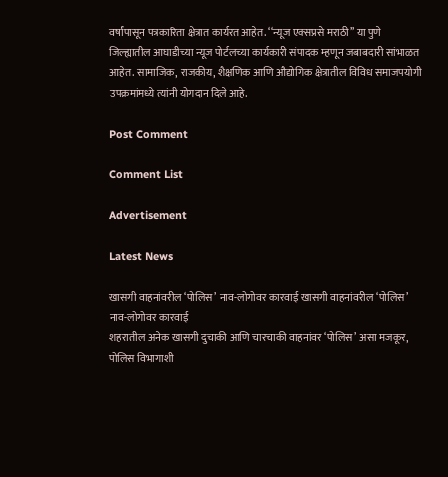वर्षांपासून पत्रकारिता क्षेत्रात कार्यरत आहेत. ‘‘न्यूज एक्सप्रसे मराठी’’ या पुणे जिल्ह्यातील आघाडीच्या न्यूज पोर्टलच्या कार्यकारी संपादक म्हणून जबाबदारी सांभाळत आहेत. सामाजिक, राजकीय, शैक्षणिक आणि औद्योगिक क्षेत्रातील विविध समाजपयोगी उपक्रमांमध्ये त्यांनी योगदान दिले आहे.

Post Comment

Comment List

Advertisement

Latest News

खासगी वाहनांवरील ‘पोलिस’ नाव-लोगोवर कारवाई खासगी वाहनांवरील ‘पोलिस’ नाव-लोगोवर कारवाई
शहरातील अनेक खासगी दुचाकी आणि चारचाकी वाहनांवर ‘पोलिस’ असा मजकूर, पोलिस विभागाशी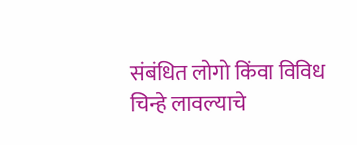संबंधित लोगो किंवा विविध चिन्हे लावल्याचे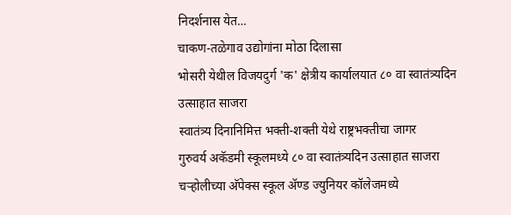निदर्शनास येत...
चाकण-तळेगाव उद्योगांना मोठा दिलासा
भोसरी येथील विजयदुर्ग 'क' क्षेत्रीय कार्यालयात ८० वा स्वातंत्र्यदिन उत्साहात साजरा
स्वातंत्र्य दिनानिमित्त भक्ती-शक्ती येथे राष्ट्रभक्तीचा जागर
गुरुवर्य अकॅडमी स्कूलमध्ये ८० वा स्वातंत्र्यदिन उत्साहात साजरा
चऱ्होलीच्या अ‍ॅपेक्स स्कूल अ‍ॅण्ड ज्युनियर कॉलेजमध्ये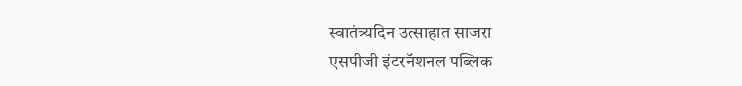स्वातंत्र्यदिन उत्साहात साजरा
एसपीजी इंटरनॅशनल पब्लिक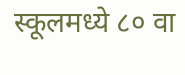स्कूलमध्ये ८० वा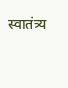स्वातंत्र्य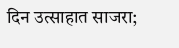दिन उत्साहात साजरा;